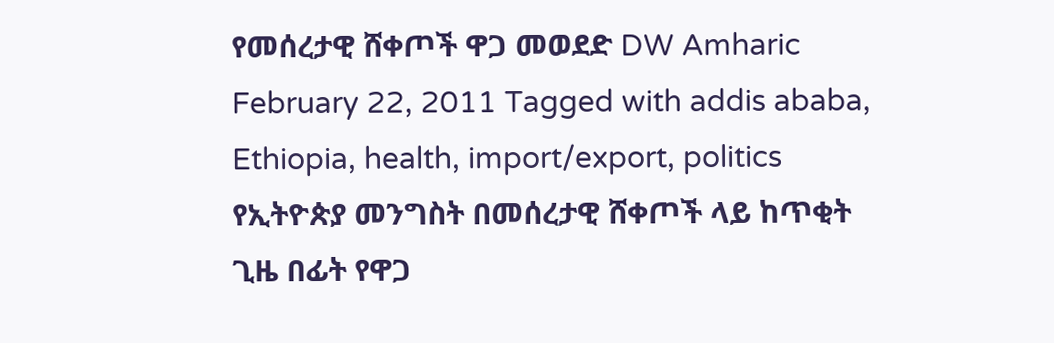የመሰረታዊ ሸቀጦች ዋጋ መወደድ DW Amharic February 22, 2011 Tagged with addis ababa, Ethiopia, health, import/export, politics የኢትዮጵያ መንግስት በመሰረታዊ ሸቀጦች ላይ ከጥቂት ጊዜ በፊት የዋጋ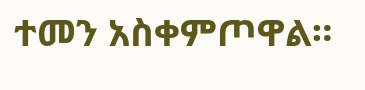ተመን አስቀምጦዋል።